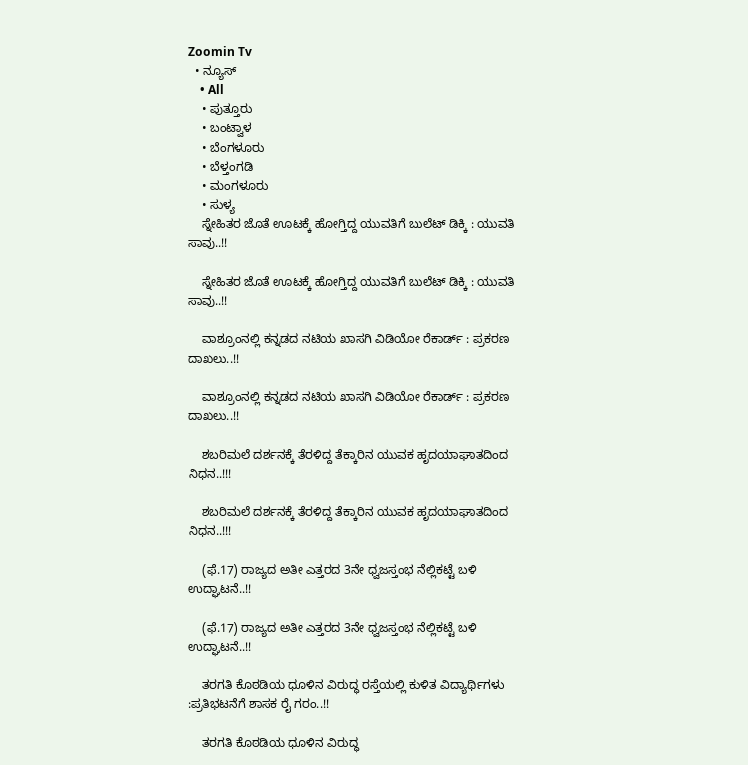Zoomin Tv
  • ನ್ಯೂಸ್
    • All
    • ಪುತ್ತೂರು
    • ಬಂಟ್ವಾಳ
    • ಬೆಂಗಳೂರು
    • ಬೆಳ್ತಂಗಡಿ
    • ಮಂಗಳೂರು
    • ಸುಳ್ಯ
    ಸ್ನೇಹಿತರ ಜೊತೆ ಊಟಕ್ಕೆ ಹೋಗ್ತಿದ್ದ ಯುವತಿಗೆ ಬುಲೆಟ್ ಡಿಕ್ಕಿ : ಯುವತಿ ಸಾವು..!!

    ಸ್ನೇಹಿತರ ಜೊತೆ ಊಟಕ್ಕೆ ಹೋಗ್ತಿದ್ದ ಯುವತಿಗೆ ಬುಲೆಟ್ ಡಿಕ್ಕಿ : ಯುವತಿ ಸಾವು..!!

    ವಾಶ್ರೂಂನಲ್ಲಿ ಕನ್ನಡದ ನಟಿಯ ಖಾಸಗಿ ವಿಡಿಯೋ ರೆಕಾರ್ಡ್ : ಪ್ರಕರಣ ದಾಖಲು..!!

    ವಾಶ್ರೂಂನಲ್ಲಿ ಕನ್ನಡದ ನಟಿಯ ಖಾಸಗಿ ವಿಡಿಯೋ ರೆಕಾರ್ಡ್ : ಪ್ರಕರಣ ದಾಖಲು..!!

    ಶಬರಿಮಲೆ ದರ್ಶನಕ್ಕೆ ತೆರಳಿದ್ದ ತೆಕ್ಕಾರಿನ ಯುವಕ ಹೃದಯಾಘಾತದಿಂದ ನಿಧನ..!!!

    ಶಬರಿಮಲೆ ದರ್ಶನಕ್ಕೆ ತೆರಳಿದ್ದ ತೆಕ್ಕಾರಿನ ಯುವಕ ಹೃದಯಾಘಾತದಿಂದ ನಿಧನ..!!!

    (ಫೆ.17) ರಾಜ್ಯದ ಅತೀ ಎತ್ತರದ 3ನೇ ಧ್ವಜಸ್ತಂಭ ನೆಲ್ಲಿಕಟ್ಟೆ ಬಳಿ ಉದ್ಘಾಟನೆ..!!

    (ಫೆ.17) ರಾಜ್ಯದ ಅತೀ ಎತ್ತರದ 3ನೇ ಧ್ವಜಸ್ತಂಭ ನೆಲ್ಲಿಕಟ್ಟೆ ಬಳಿ ಉದ್ಘಾಟನೆ..!!

    ತರಗತಿ ಕೊಠಡಿಯ ಧೂಳಿನ ವಿರುದ್ಧ ರಸ್ತೆಯಲ್ಲಿ ಕುಳಿತ ವಿದ್ಯಾರ್ಥಿಗಳು :ಪ್ರತಿಭಟನೆಗೆ ಶಾಸಕ ರೈ ಗರಂ..!!

    ತರಗತಿ ಕೊಠಡಿಯ ಧೂಳಿನ ವಿರುದ್ಧ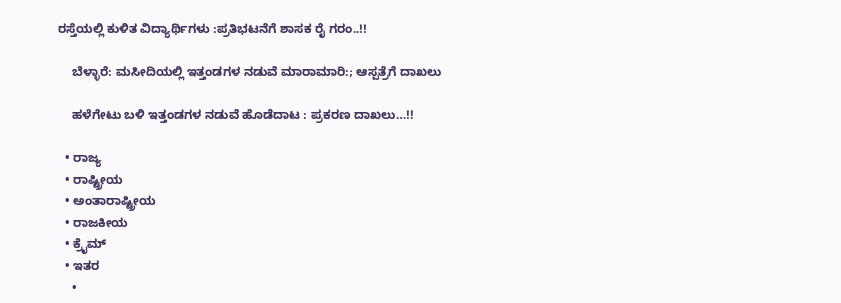ರಸ್ತೆಯಲ್ಲಿ ಕುಳಿತ ವಿದ್ಯಾರ್ಥಿಗಳು :ಪ್ರತಿಭಟನೆಗೆ ಶಾಸಕ ರೈ ಗರಂ..!!

    ಬೆಳ್ಳಾರೆ: ಮಸೀದಿಯಲ್ಲಿ ಇತ್ತಂಡಗಳ ನಡುವೆ ಮಾರಾಮಾರಿ:; ಆಸ್ಪತ್ರೆಗೆ ದಾಖಲು

    ಹಳೆಗೇಟು ಬಳಿ ಇತ್ತಂಡಗಳ ನಡುವೆ ಹೊಡೆದಾಟ : ಪ್ರಕರಣ ದಾಖಲು…!!

  • ರಾಜ್ಯ
  • ರಾಷ್ಟ್ರೀಯ
  • ಅಂತಾರಾಷ್ಟ್ರೀಯ
  • ರಾಜಕೀಯ
  • ಕ್ರೈಮ್
  • ಇತರ
    •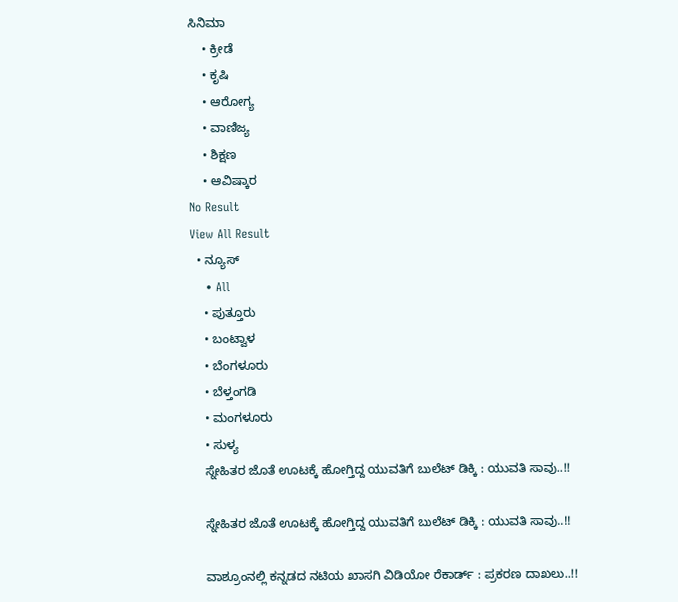ಸಿನಿಮಾ
    • ಕ್ರೀಡೆ
    • ಕೃಷಿ
    • ಆರೋಗ್ಯ
    • ವಾಣಿಜ್ಯ
    • ಶಿಕ್ಷಣ
    • ಆವಿಷ್ಕಾರ
No Result
View All Result
  • ನ್ಯೂಸ್
    • All
    • ಪುತ್ತೂರು
    • ಬಂಟ್ವಾಳ
    • ಬೆಂಗಳೂರು
    • ಬೆಳ್ತಂಗಡಿ
    • ಮಂಗಳೂರು
    • ಸುಳ್ಯ
    ಸ್ನೇಹಿತರ ಜೊತೆ ಊಟಕ್ಕೆ ಹೋಗ್ತಿದ್ದ ಯುವತಿಗೆ ಬುಲೆಟ್ ಡಿಕ್ಕಿ : ಯುವತಿ ಸಾವು..!!

    ಸ್ನೇಹಿತರ ಜೊತೆ ಊಟಕ್ಕೆ ಹೋಗ್ತಿದ್ದ ಯುವತಿಗೆ ಬುಲೆಟ್ ಡಿಕ್ಕಿ : ಯುವತಿ ಸಾವು..!!

    ವಾಶ್ರೂಂನಲ್ಲಿ ಕನ್ನಡದ ನಟಿಯ ಖಾಸಗಿ ವಿಡಿಯೋ ರೆಕಾರ್ಡ್ : ಪ್ರಕರಣ ದಾಖಲು..!!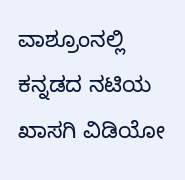ವಾಶ್ರೂಂನಲ್ಲಿ ಕನ್ನಡದ ನಟಿಯ ಖಾಸಗಿ ವಿಡಿಯೋ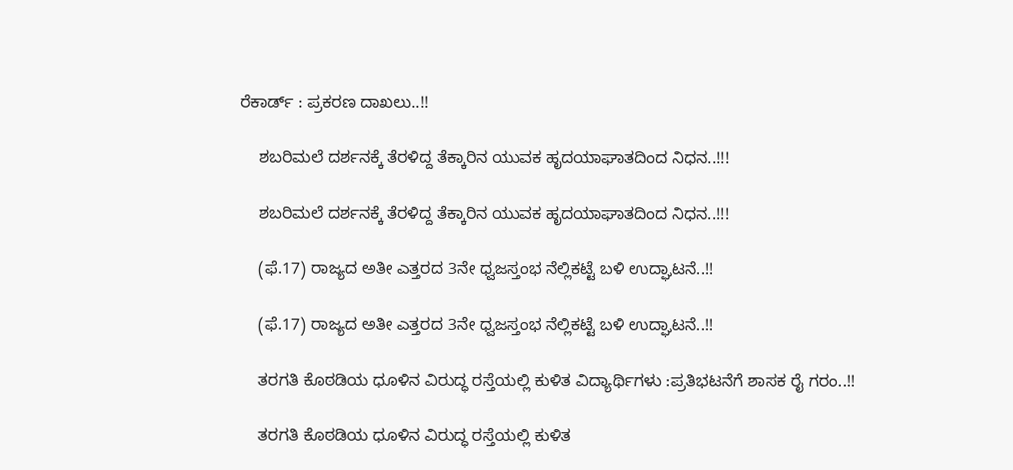ರೆಕಾರ್ಡ್ : ಪ್ರಕರಣ ದಾಖಲು..!!

    ಶಬರಿಮಲೆ ದರ್ಶನಕ್ಕೆ ತೆರಳಿದ್ದ ತೆಕ್ಕಾರಿನ ಯುವಕ ಹೃದಯಾಘಾತದಿಂದ ನಿಧನ..!!!

    ಶಬರಿಮಲೆ ದರ್ಶನಕ್ಕೆ ತೆರಳಿದ್ದ ತೆಕ್ಕಾರಿನ ಯುವಕ ಹೃದಯಾಘಾತದಿಂದ ನಿಧನ..!!!

    (ಫೆ.17) ರಾಜ್ಯದ ಅತೀ ಎತ್ತರದ 3ನೇ ಧ್ವಜಸ್ತಂಭ ನೆಲ್ಲಿಕಟ್ಟೆ ಬಳಿ ಉದ್ಘಾಟನೆ..!!

    (ಫೆ.17) ರಾಜ್ಯದ ಅತೀ ಎತ್ತರದ 3ನೇ ಧ್ವಜಸ್ತಂಭ ನೆಲ್ಲಿಕಟ್ಟೆ ಬಳಿ ಉದ್ಘಾಟನೆ..!!

    ತರಗತಿ ಕೊಠಡಿಯ ಧೂಳಿನ ವಿರುದ್ಧ ರಸ್ತೆಯಲ್ಲಿ ಕುಳಿತ ವಿದ್ಯಾರ್ಥಿಗಳು :ಪ್ರತಿಭಟನೆಗೆ ಶಾಸಕ ರೈ ಗರಂ..!!

    ತರಗತಿ ಕೊಠಡಿಯ ಧೂಳಿನ ವಿರುದ್ಧ ರಸ್ತೆಯಲ್ಲಿ ಕುಳಿತ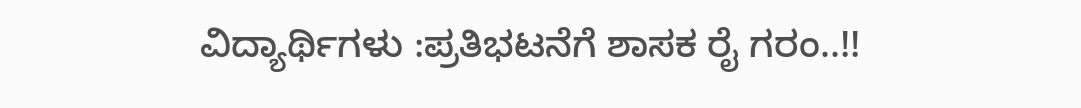ವಿದ್ಯಾರ್ಥಿಗಳು :ಪ್ರತಿಭಟನೆಗೆ ಶಾಸಕ ರೈ ಗರಂ..!!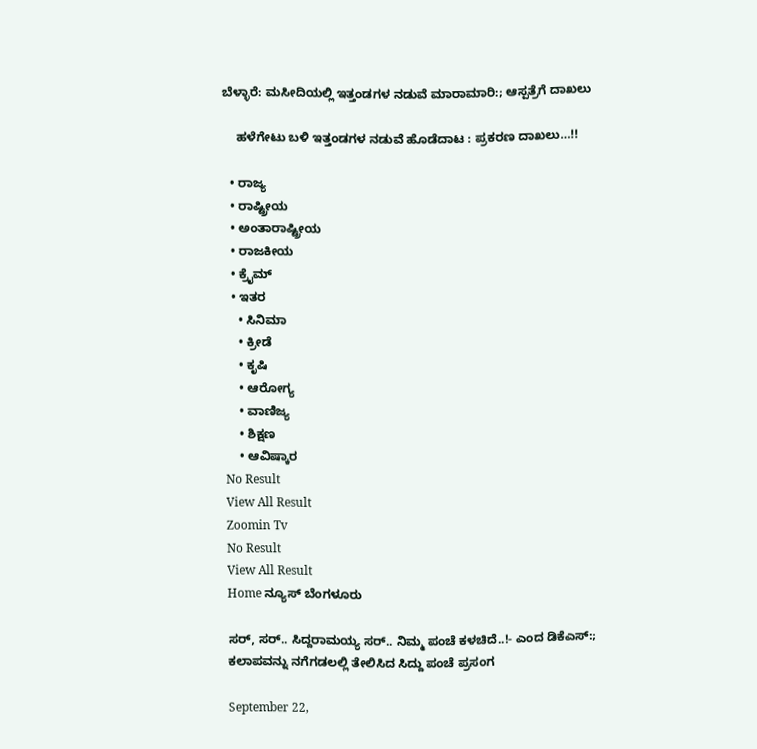ಬೆಳ್ಳಾರೆ: ಮಸೀದಿಯಲ್ಲಿ ಇತ್ತಂಡಗಳ ನಡುವೆ ಮಾರಾಮಾರಿ:; ಆಸ್ಪತ್ರೆಗೆ ದಾಖಲು

    ಹಳೆಗೇಟು ಬಳಿ ಇತ್ತಂಡಗಳ ನಡುವೆ ಹೊಡೆದಾಟ : ಪ್ರಕರಣ ದಾಖಲು…!!

  • ರಾಜ್ಯ
  • ರಾಷ್ಟ್ರೀಯ
  • ಅಂತಾರಾಷ್ಟ್ರೀಯ
  • ರಾಜಕೀಯ
  • ಕ್ರೈಮ್
  • ಇತರ
    • ಸಿನಿಮಾ
    • ಕ್ರೀಡೆ
    • ಕೃಷಿ
    • ಆರೋಗ್ಯ
    • ವಾಣಿಜ್ಯ
    • ಶಿಕ್ಷಣ
    • ಆವಿಷ್ಕಾರ
No Result
View All Result
Zoomin Tv
No Result
View All Result
Home ನ್ಯೂಸ್ ಬೆಂಗಳೂರು

ಸರ್, ಸರ್.. ಸಿದ್ದರಾಮಯ್ಯ ಸರ್.. ನಿಮ್ಮ ಪಂಚೆ ಕಳಚಿದೆ..!- ಎಂದ ಡಿಕೆಎಸ್:; ಕಲಾಪವನ್ನು ನಗೆಗಡಲಲ್ಲಿ ತೇಲಿಸಿದ ಸಿದ್ದು ಪಂಚೆ ಪ್ರಸಂಗ

September 22,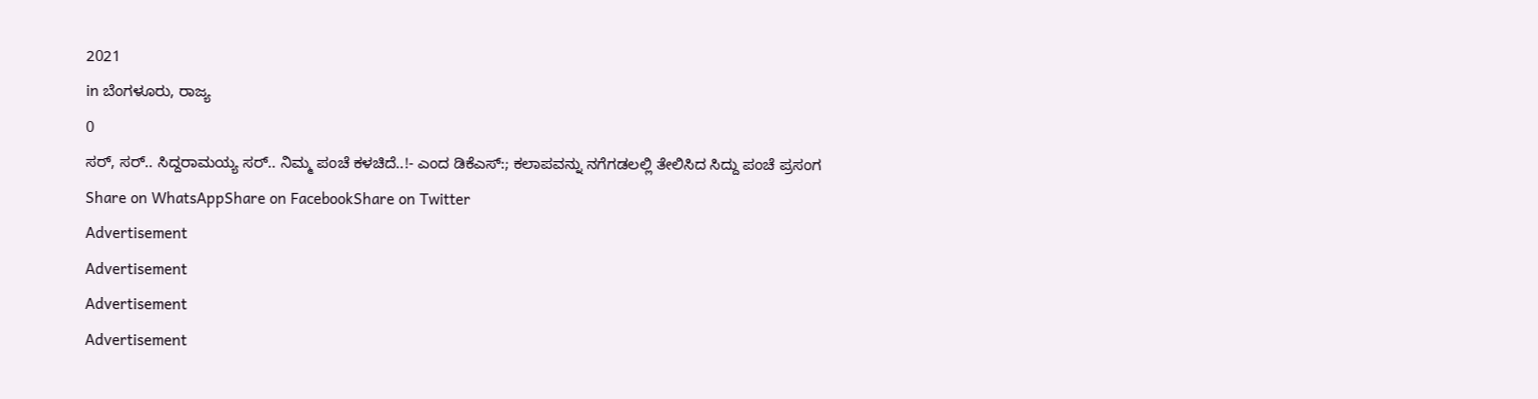2021
in ಬೆಂಗಳೂರು, ರಾಜ್ಯ
0
ಸರ್, ಸರ್.. ಸಿದ್ದರಾಮಯ್ಯ ಸರ್.. ನಿಮ್ಮ ಪಂಚೆ ಕಳಚಿದೆ..!- ಎಂದ ಡಿಕೆಎಸ್:; ಕಲಾಪವನ್ನು ನಗೆಗಡಲಲ್ಲಿ ತೇಲಿಸಿದ ಸಿದ್ದು ಪಂಚೆ ಪ್ರಸಂಗ
Share on WhatsAppShare on FacebookShare on Twitter
Advertisement
Advertisement
Advertisement
Advertisement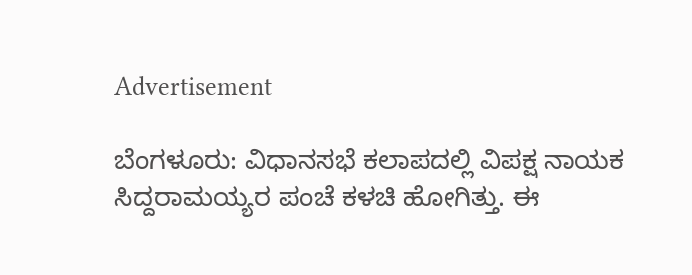Advertisement

ಬೆಂಗಳೂರು: ವಿಧಾನಸಭೆ ಕಲಾಪದಲ್ಲಿ ವಿಪಕ್ಷ ನಾಯಕ ಸಿದ್ದರಾಮಯ್ಯರ ಪಂಚೆ ಕಳಚಿ ಹೋಗಿತ್ತು. ಈ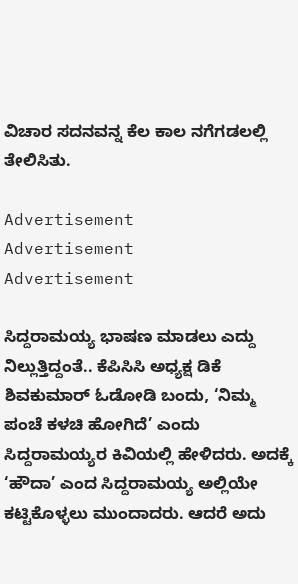ವಿಚಾರ ಸದನವನ್ನ ಕೆಲ ಕಾಲ ನಗೆಗಡಲಲ್ಲಿ ತೇಲಿಸಿತು.

Advertisement
Advertisement
Advertisement

ಸಿದ್ದರಾಮಯ್ಯ ಭಾಷಣ ಮಾಡಲು ಎದ್ದು ನಿಲ್ಲುತ್ತಿದ್ದಂತೆ.. ಕೆಪಿಸಿಸಿ ಅಧ್ಯಕ್ಷ ಡಿಕೆ ಶಿವಕುಮಾರ್ ಓಡೋಡಿ ಬಂದು, ‘ನಿಮ್ಮ ಪಂಚೆ ಕಳಚಿ ಹೋಗಿದೆ’ ಎಂದು ಸಿದ್ದರಾಮಯ್ಯರ ಕಿವಿಯಲ್ಲಿ ಹೇಳಿದರು. ಅದಕ್ಕೆ ‘ಹೌದಾ’ ಎಂದ ಸಿದ್ದರಾಮಯ್ಯ ಅಲ್ಲಿಯೇ ಕಟ್ಟಿಕೊಳ್ಳಲು ಮುಂದಾದರು. ಆದರೆ ಅದು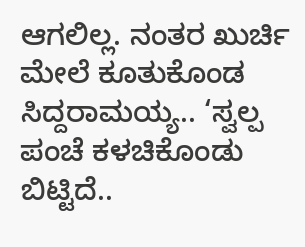ಆಗಲಿಲ್ಲ. ನಂತರ ಖುರ್ಚಿ ಮೇಲೆ ಕೂತುಕೊಂಡ ಸಿದ್ದರಾಮಯ್ಯ.. ‘ಸ್ವಲ್ಪ ಪಂಚೆ ಕಳಚಿಕೊಂಡು ಬಿಟ್ಟಿದೆ..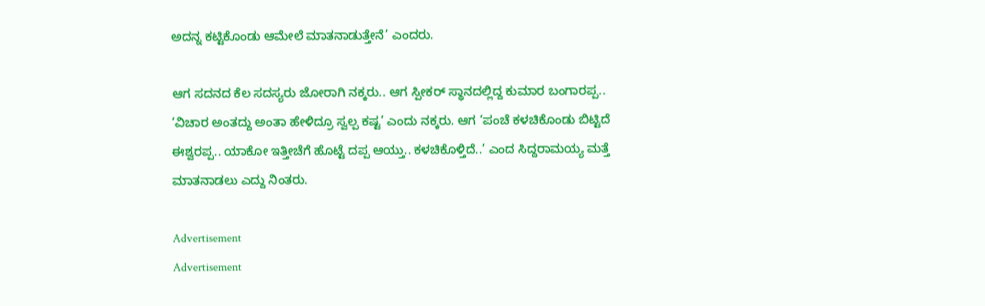ಅದನ್ನ ಕಟ್ಟಿಕೊಂಡು ಆಮೇಲೆ ಮಾತನಾಡುತ್ತೇನೆ’ ಎಂದರು.

ಆಗ ಸದನದ ಕೆಲ ಸದಸ್ಯರು ಜೋರಾಗಿ ನಕ್ಕರು.. ಆಗ ಸ್ಪೀಕರ್ ಸ್ಥಾನದಲ್ಲಿದ್ದ ಕುಮಾರ ಬಂಗಾರಪ್ಪ.. ‘ವಿಚಾರ ಅಂತದ್ದು ಅಂತಾ ಹೇಳಿದ್ರೂ ಸ್ವಲ್ಪ ಕಷ್ಟ’ ಎಂದು ನಕ್ಕರು. ಆಗ ‘ಪಂಚೆ ಕಳಚಿಕೊಂಡು ಬಿಟ್ಟಿದೆ ಈಶ್ವರಪ್ಪ.. ಯಾಕೋ ಇತ್ತೀಚೆಗೆ ಹೊಟ್ಟೆ ದಪ್ಪ ಆಯ್ತು.. ಕಳಚಿಕೊಳ್ತಿದೆ..’ ಎಂದ ಸಿದ್ದರಾಮಯ್ಯ ಮತ್ತೆ ಮಾತನಾಡಲು ಎದ್ದು ನಿಂತರು.

Advertisement
Advertisement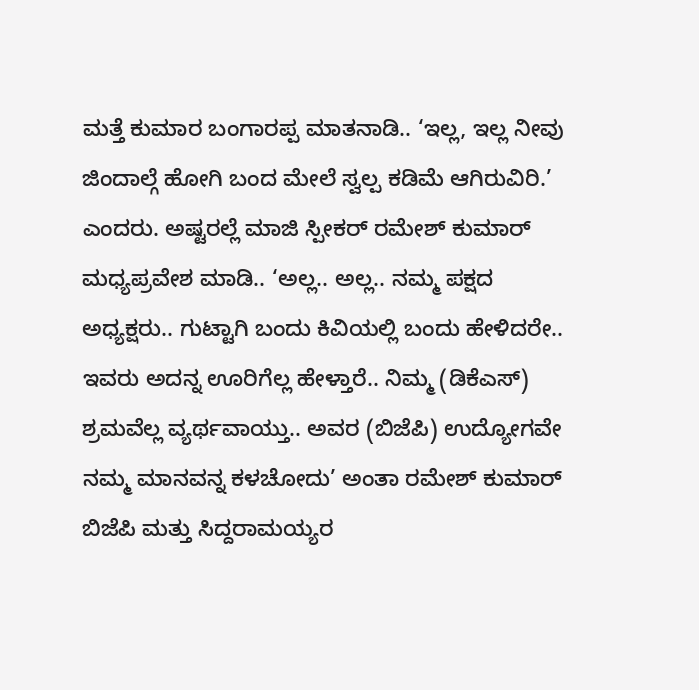ಮತ್ತೆ ಕುಮಾರ ಬಂಗಾರಪ್ಪ ಮಾತನಾಡಿ.. ‘ಇಲ್ಲ, ಇಲ್ಲ ನೀವು ಜಿಂದಾಲ್ಗೆ ಹೋಗಿ ಬಂದ ಮೇಲೆ ಸ್ವಲ್ಪ ಕಡಿಮೆ ಆಗಿರುವಿರಿ.’ ಎಂದರು. ಅಷ್ಟರಲ್ಲೆ ಮಾಜಿ ಸ್ಪೀಕರ್ ರಮೇಶ್ ಕುಮಾರ್ ಮಧ್ಯಪ್ರವೇಶ ಮಾಡಿ.. ‘ಅಲ್ಲ.. ಅಲ್ಲ.. ನಮ್ಮ ಪಕ್ಷದ ಅಧ್ಯಕ್ಷರು.. ಗುಟ್ಟಾಗಿ ಬಂದು ಕಿವಿಯಲ್ಲಿ ಬಂದು ಹೇಳಿದರೇ.. ಇವರು ಅದನ್ನ ಊರಿಗೆಲ್ಲ ಹೇಳ್ತಾರೆ.. ನಿಮ್ಮ (ಡಿಕೆಎಸ್) ಶ್ರಮವೆಲ್ಲ ವ್ಯರ್ಥವಾಯ್ತು.. ಅವರ (ಬಿಜೆಪಿ) ಉದ್ಯೋಗವೇ ನಮ್ಮ ಮಾನವನ್ನ ಕಳಚೋದು’ ಅಂತಾ ರಮೇಶ್ ಕುಮಾರ್ ಬಿಜೆಪಿ ಮತ್ತು ಸಿದ್ದರಾಮಯ್ಯರ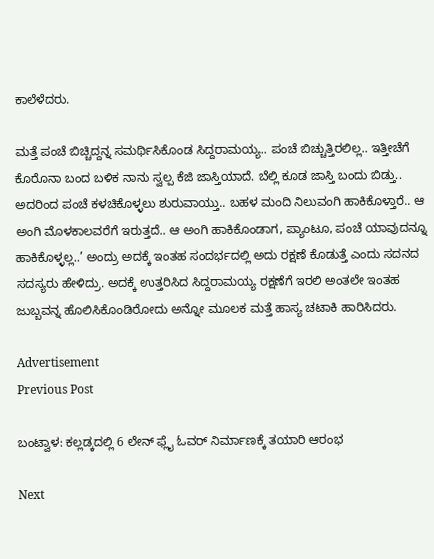ಕಾಲೆಳೆದರು.

ಮತ್ತೆ ಪಂಚೆ ಬಿಚ್ಚಿದ್ದನ್ನ ಸಮರ್ಥಿಸಿಕೊಂಡ ಸಿದ್ದರಾಮಯ್ಯ.. ಪಂಚೆ ಬಿಚ್ಚುತ್ತಿರಲಿಲ್ಲ.. ಇತ್ತೀಚೆಗೆ ಕೊರೊನಾ ಬಂದ ಬಳಿಕ ನಾನು ಸ್ವಲ್ಪ ಕೆಜಿ ಜಾಸ್ತಿಯಾದೆ. ಬೆಲ್ಲಿ ಕೂಡ ಜಾಸ್ತಿ ಬಂದು ಬಿಡ್ತು.. ಅದರಿಂದ ಪಂಚೆ ಕಳಚಿಕೊಳ್ಳಲು ಶುರುವಾಯ್ತು.. ಬಹಳ ಮಂದಿ ನಿಲುವಂಗಿ ಹಾಕಿಕೊಳ್ತಾರೆ.. ಆ ಅಂಗಿ ಮೊಳಕಾಲವರೆಗೆ ಇರುತ್ತದೆ.. ಆ ಅಂಗಿ ಹಾಕಿಕೊಂಡಾಗ, ಪ್ಯಾಂಟೂ, ಪಂಚೆ ಯಾವುದನ್ನೂ ಹಾಕಿಕೊಳ್ಳಲ್ಲ..’ ಅಂದ್ರು ಅದಕ್ಕೆ ಇಂತಹ ಸಂದರ್ಭದಲ್ಲಿ ಅದು ರಕ್ಷಣೆ ಕೊಡುತ್ತೆ ಎಂದು ಸದನದ ಸದಸ್ಯರು ಹೇಳಿದ್ರು. ಅದಕ್ಕೆ ಉತ್ತರಿಸಿದ ಸಿದ್ದರಾಮಯ್ಯ ರಕ್ಷಣೆಗೆ ಇರಲಿ ಅಂತಲೇ ಇಂತಹ ಜುಬ್ಬವನ್ನ ಹೊಲಿಸಿಕೊಂಡಿರೋದು ಅನ್ನೋ ಮೂಲಕ ಮತ್ತೆ ಹಾಸ್ಯ ಚಟಾಕಿ ಹಾರಿಸಿದರು.

Advertisement
Previous Post

ಬಂಟ್ವಾಳ: ಕಲ್ಲಡ್ಕದಲ್ಲಿ 6 ಲೇನ್ ಫ್ಲೈ ಓವರ್ ನಿರ್ಮಾಣಕ್ಕೆ ತಯಾರಿ ಆರಂಭ

Next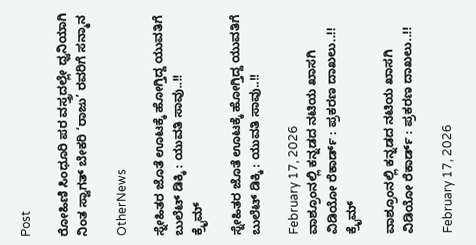Post

ರೋಹಿಣಿ ಸಿಂಧೂರಿ ಪರ ವಸ್ತ್ರದಲ್ಲೇ ಧ್ವನಿಯಾಗಿ ನಿಂತ ಸ್ವಾಗತ್ ಬೇಕರಿ ‘ರಾಜು’ ರವರಿಗೆ ಸನ್ಮಾನ

OtherNews

ಸ್ನೇಹಿತರ ಜೊತೆ ಊಟಕ್ಕೆ ಹೋಗ್ತಿದ್ದ ಯುವತಿಗೆ ಬುಲೆಟ್ ಡಿಕ್ಕಿ : ಯುವತಿ ಸಾವು..!!
ಕ್ರೈಮ್

ಸ್ನೇಹಿತರ ಜೊತೆ ಊಟಕ್ಕೆ ಹೋಗ್ತಿದ್ದ ಯುವತಿಗೆ ಬುಲೆಟ್ ಡಿಕ್ಕಿ : ಯುವತಿ ಸಾವು..!!

February 17, 2026
ವಾಶ್ರೂಂನಲ್ಲಿ ಕನ್ನಡದ ನಟಿಯ ಖಾಸಗಿ ವಿಡಿಯೋ ರೆಕಾರ್ಡ್ : ಪ್ರಕರಣ ದಾಖಲು..!!
ಕ್ರೈಮ್

ವಾಶ್ರೂಂನಲ್ಲಿ ಕನ್ನಡದ ನಟಿಯ ಖಾಸಗಿ ವಿಡಿಯೋ ರೆಕಾರ್ಡ್ : ಪ್ರಕರಣ ದಾಖಲು..!!

February 17, 2026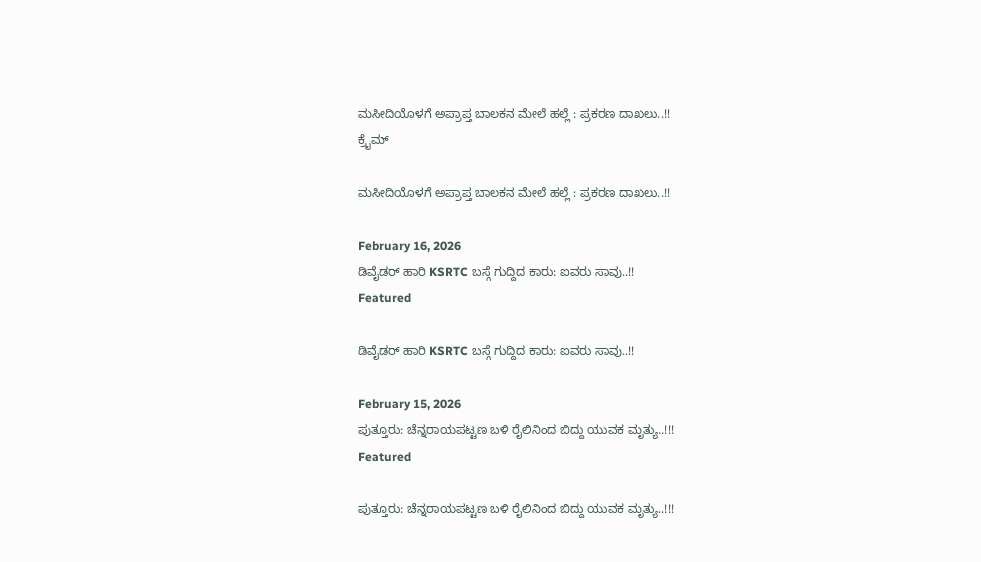ಮಸೀದಿಯೊಳಗೆ ಅಪ್ರಾಪ್ತ ಬಾಲಕನ ಮೇಲೆ ಹಲ್ಲೆ : ಪ್ರಕರಣ ದಾಖಲು..!!
ಕ್ರೈಮ್

ಮಸೀದಿಯೊಳಗೆ ಅಪ್ರಾಪ್ತ ಬಾಲಕನ ಮೇಲೆ ಹಲ್ಲೆ : ಪ್ರಕರಣ ದಾಖಲು..!!

February 16, 2026
ಡಿವೈಡರ್ ಹಾರಿ KSRTC ಬಸ್ಗೆ ಗುದ್ದಿದ ಕಾರು: ಐವರು ಸಾವು..!!
Featured

ಡಿವೈಡರ್ ಹಾರಿ KSRTC ಬಸ್ಗೆ ಗುದ್ದಿದ ಕಾರು: ಐವರು ಸಾವು..!!

February 15, 2026
ಪುತ್ತೂರು: ಚೆನ್ನರಾಯಪಟ್ಟಣ ಬಳಿ ರೈಲಿನಿಂದ ಬಿದ್ದು ಯುವಕ ಮೃತ್ಯು..!!!
Featured

ಪುತ್ತೂರು: ಚೆನ್ನರಾಯಪಟ್ಟಣ ಬಳಿ ರೈಲಿನಿಂದ ಬಿದ್ದು ಯುವಕ ಮೃತ್ಯು..!!!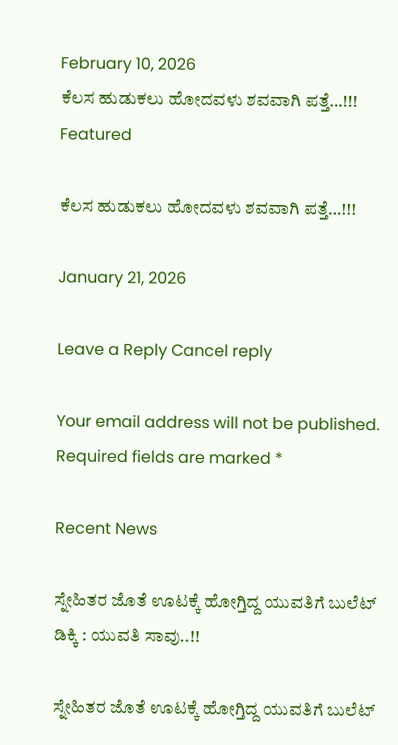February 10, 2026
ಕೆಲಸ ಹುಡುಕಲು ಹೋದವಳು ಶವವಾಗಿ ಪತ್ತೆ…!!!
Featured

ಕೆಲಸ ಹುಡುಕಲು ಹೋದವಳು ಶವವಾಗಿ ಪತ್ತೆ…!!!

January 21, 2026

Leave a Reply Cancel reply

Your email address will not be published. Required fields are marked *

Recent News

ಸ್ನೇಹಿತರ ಜೊತೆ ಊಟಕ್ಕೆ ಹೋಗ್ತಿದ್ದ ಯುವತಿಗೆ ಬುಲೆಟ್ ಡಿಕ್ಕಿ : ಯುವತಿ ಸಾವು..!!

ಸ್ನೇಹಿತರ ಜೊತೆ ಊಟಕ್ಕೆ ಹೋಗ್ತಿದ್ದ ಯುವತಿಗೆ ಬುಲೆಟ್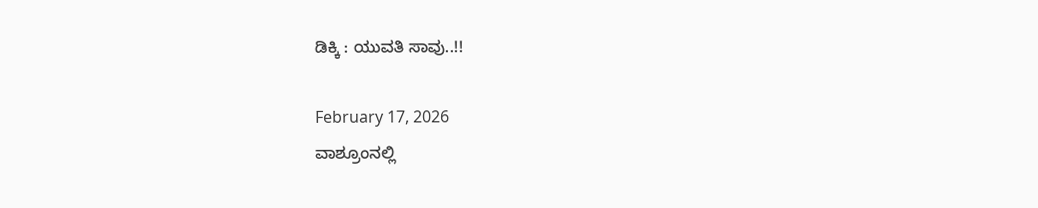ಡಿಕ್ಕಿ : ಯುವತಿ ಸಾವು..!!

February 17, 2026
ವಾಶ್ರೂಂನಲ್ಲಿ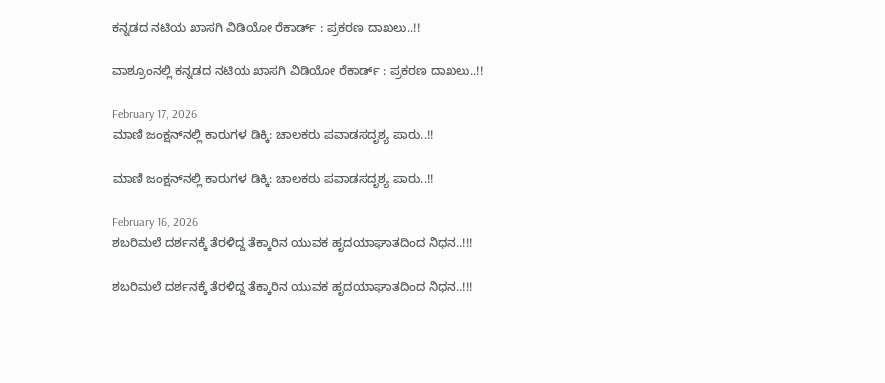ಕನ್ನಡದ ನಟಿಯ ಖಾಸಗಿ ವಿಡಿಯೋ ರೆಕಾರ್ಡ್ : ಪ್ರಕರಣ ದಾಖಲು..!!

ವಾಶ್ರೂಂನಲ್ಲಿ ಕನ್ನಡದ ನಟಿಯ ಖಾಸಗಿ ವಿಡಿಯೋ ರೆಕಾರ್ಡ್ : ಪ್ರಕರಣ ದಾಖಲು..!!

February 17, 2026
ಮಾಣಿ ಜಂಕ್ಷನ್‌ನಲ್ಲಿ ಕಾರುಗಳ ಡಿಕ್ಕಿ: ಚಾಲಕರು ಪವಾಡಸದೃಶ್ಯ ಪಾರು..!!

ಮಾಣಿ ಜಂಕ್ಷನ್‌ನಲ್ಲಿ ಕಾರುಗಳ ಡಿಕ್ಕಿ: ಚಾಲಕರು ಪವಾಡಸದೃಶ್ಯ ಪಾರು..!!

February 16, 2026
ಶಬರಿಮಲೆ ದರ್ಶನಕ್ಕೆ ತೆರಳಿದ್ದ ತೆಕ್ಕಾರಿನ ಯುವಕ ಹೃದಯಾಘಾತದಿಂದ ನಿಧನ..!!!

ಶಬರಿಮಲೆ ದರ್ಶನಕ್ಕೆ ತೆರಳಿದ್ದ ತೆಕ್ಕಾರಿನ ಯುವಕ ಹೃದಯಾಘಾತದಿಂದ ನಿಧನ..!!!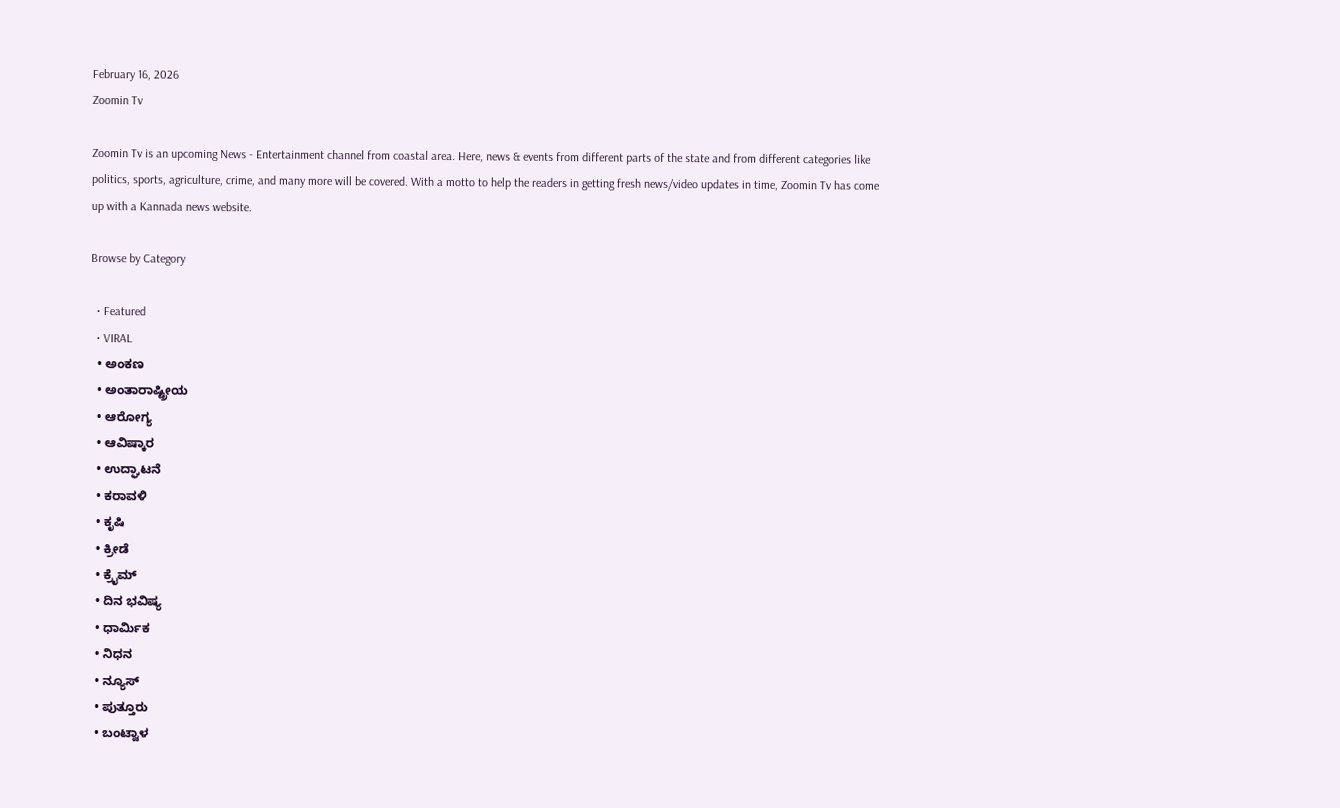February 16, 2026
Zoomin Tv

Zoomin Tv is an upcoming News - Entertainment channel from coastal area. Here, news & events from different parts of the state and from different categories like politics, sports, agriculture, crime, and many more will be covered. With a motto to help the readers in getting fresh news/video updates in time, Zoomin Tv has come up with a Kannada news website.

Browse by Category

  • Featured
  • VIRAL
  • ಅಂಕಣ
  • ಅಂತಾರಾಷ್ಟ್ರೀಯ
  • ಆರೋಗ್ಯ
  • ಆವಿಷ್ಕಾರ
  • ಉದ್ಘಾಟನೆ
  • ಕರಾವಳಿ
  • ಕೃಷಿ
  • ಕ್ರೀಡೆ
  • ಕ್ರೈಮ್
  • ದಿನ ಭವಿಷ್ಯ
  • ಧಾರ್ಮಿಕ
  • ನಿಧನ
  • ನ್ಯೂಸ್
  • ಪುತ್ತೂರು
  • ಬಂಟ್ವಾಳ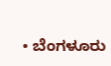• ಬೆಂಗಳೂರು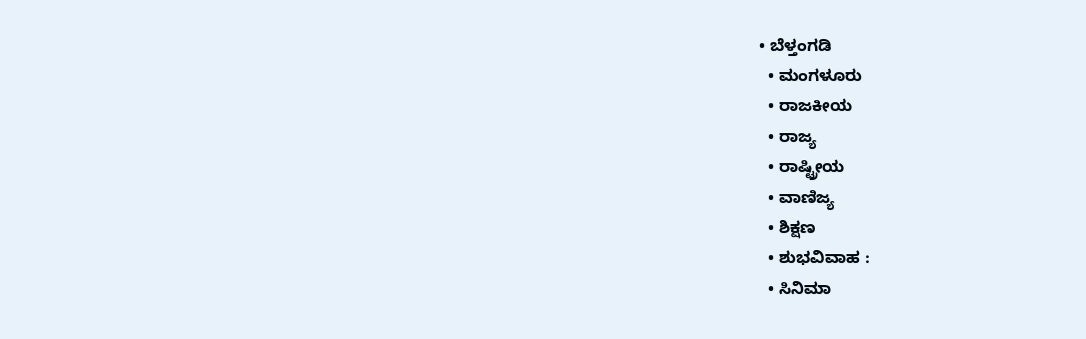• ಬೆಳ್ತಂಗಡಿ
  • ಮಂಗಳೂರು
  • ರಾಜಕೀಯ
  • ರಾಜ್ಯ
  • ರಾಷ್ಟ್ರೀಯ
  • ವಾಣಿಜ್ಯ
  • ಶಿಕ್ಷಣ
  • ಶುಭವಿವಾಹ :
  • ಸಿನಿಮಾ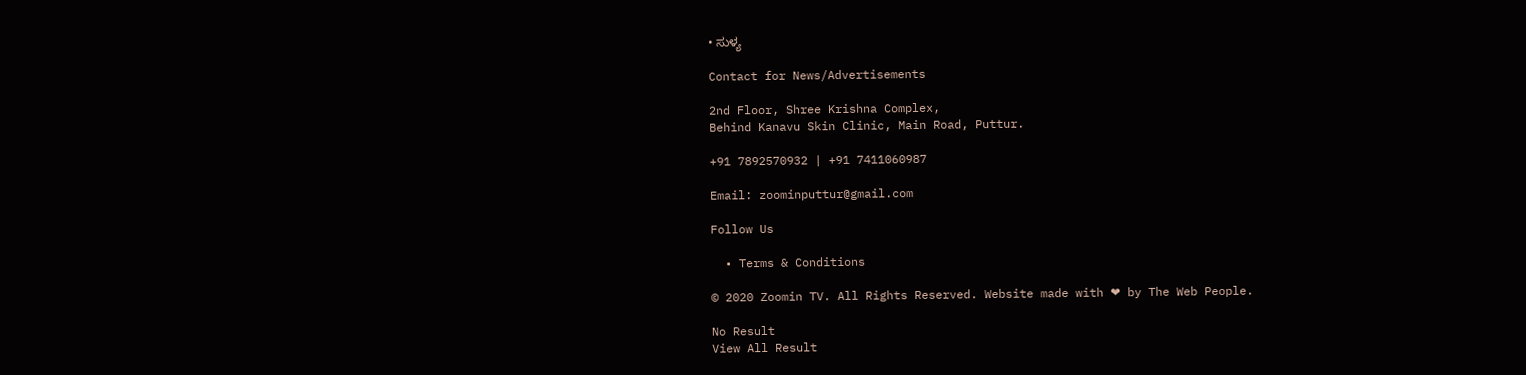• ಸುಳ್ಯ

Contact for News/Advertisements

2nd Floor, Shree Krishna Complex,
Behind Kanavu Skin Clinic, Main Road, Puttur.

+91 7892570932 | +91 7411060987

Email: zoominputtur@gmail.com

Follow Us

  • Terms & Conditions

© 2020 Zoomin TV. All Rights Reserved. Website made with ❤ by The Web People.

No Result
View All Result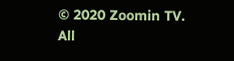© 2020 Zoomin TV. All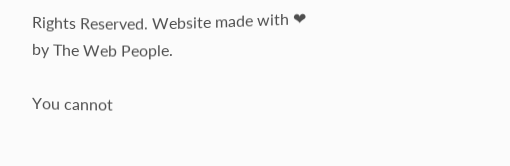Rights Reserved. Website made with ❤ by The Web People.

You cannot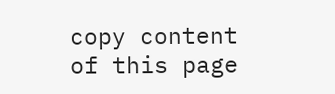copy content of this page